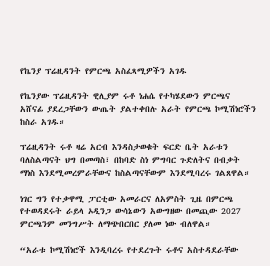የኬንያ ፕሬዚዳንት የምርጫ አስፈጻሚዎችን አገዱ

የኬንያው ፕሬዚዳንት ዊሊያም ሩቶ ነሐሴ የተካሄደውን ምርጫና አሸናፊ ያደረጋቸውን ውጤት ያልተቀበሉ አራት የምርጫ ኮሚሽነሮችን ከስራ አገዱ።

ፕሬዚዳንት ሩቶ ዛሬ አርብ እንዳስታወቁት ፍርድ ቤት አራቱን ባለስልጣናት ህግ በመጣስ፣ በከባድ ስነ ምግባር ጉድለትና በብቃት ማነስ እንደሚመረምራቸውና ከስልጣናቸውም እንደሚባረሩ ገልጸዋል።

ነገር ግን የተቃዋሚ ፓርቲው አመራርና ለአምስት ጊዜ በምርጫ የተወዳደሩት ራይላ ኦዲንጋ ውሳኔውን አውግዘው በመጪው 2027 ምርጫንም መንግሥት ለማጭበርበር ያለመ ነው ብለዋል።

“አራቱ ኮሚሽነሮች እንዲባረሩ የተደረጉት ሩቶና አስተዳደራቸው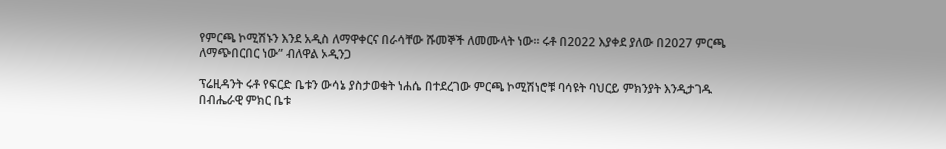የምርጫ ኮሚሽኑን እንደ አዲስ ለማዋቀርና በራሳቸው ሹመኞች ለመሙላት ነው። ሩቶ በ2022 እያቀደ ያለው በ2027 ምርጫ ለማጭበርበር ነው” ብለዋል ኦዲንጋ

ፕሬዚዳንት ሩቶ የፍርድ ቤቱን ውሳኔ ያስታወቁት ነሐሴ በተደረገው ምርጫ ኮሚሽነሮቹ ባሳዩት ባህርይ ምክንያት እንዲታገዱ በብሔራዊ ምክር ቤቱ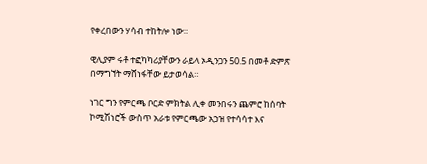የቀረበውን ሃሳብ ተከትሎ ነው።

ዊሊያም ሩቶ ተፎካካሪያቸውን ራይላ ኦዲንጋን 50.5 በመቶ ድምጽ በማግኘት ማሸነፋቸው ይታወሳል።

ነገር ግን የምርጫ ቦርድ ምክትል ሊቀ መንበሩን ጨምሮ ከሰባት ኮሚሽነሮች ውስጥ አራቱ የምርጫው አኃዝ የተሳሳተ እና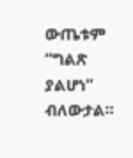ውጤቱም “ግልጽ ያልሆነ” ብለውታል።